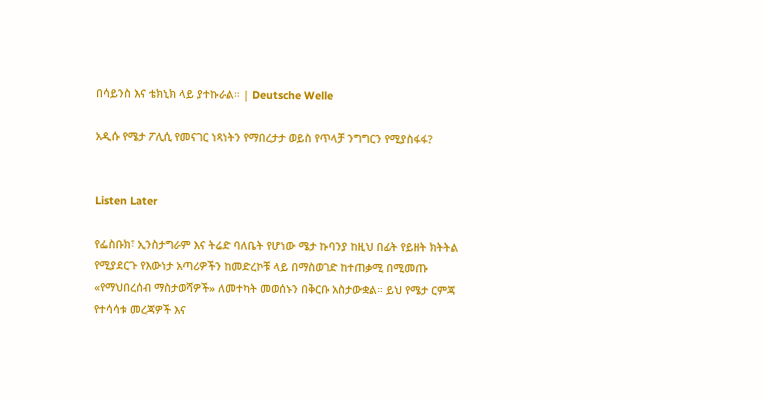በሳይንስ እና ቴክኒክ ላይ ያተኩራል። | Deutsche Welle

አዲሱ የሜታ ፖሊሲ የመናገር ነጻነትን የማበረታታ ወይስ የጥላቻ ንግግርን የሚያስፋፋ?


Listen Later

የፌስቡክ፣ ኢንስታግራም እና ትሬድ ባለቤት የሆነው ሜታ ኩባንያ ከዚህ በፊት የይዘት ክትትል የሚያደርጉ የእውነታ አጣሪዎችን ከመድረኮቹ ላይ በማስወገድ ከተጠቃሚ በሚመጡ «የማህበረሰብ ማስታወሻዎች» ለመተካት መወሰኑን በቅርቡ አስታውቋል። ይህ የሜታ ርምጃ የተሳሳቱ መረጃዎች እና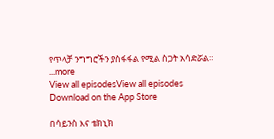የጥላቻ ንግግሮችን ያስፋፋል የሚል ስጋት አሳድሯል።
...more
View all episodesView all episodes
Download on the App Store

በሳይንስ እና ቴክኒክ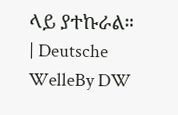ላይ ያተኩራል። | Deutsche WelleBy DW